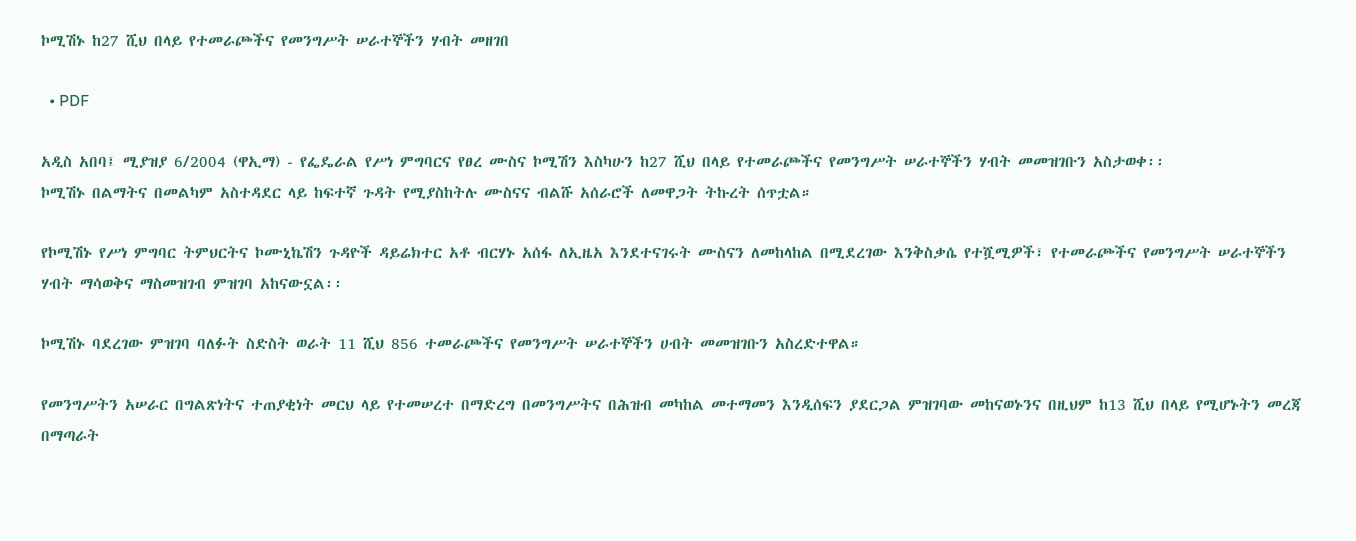ኮሚሽኑ ከ27 ሺህ በላይ የተመራጮችና የመንግሥት ሠራተኞችን ሃብት መዘገበ

  • PDF

አዲስ አበባ፤ ሚያዝያ 6/2004 (ዋኢማ) - የፌዴራል የሥነ ምግባርና የፀረ ሙስና ኮሚሽን እስካሁን ከ27 ሺህ በላይ የተመራጮችና የመንግሥት ሠራተኞችን ሃብት መመዝገቡን አስታወቀ፡፡
ኮሚሽኑ በልማትና በመልካም አስተዳደር ላይ ከፍተኛ ጉዳት የሚያስከትሉ ሙስናና ብልሹ አሰራሮች ለመዋጋት ትኩረት ሰጥቷል።

የኮሚሽኑ የሥነ ምግባር ትምህርትና ኮሙኒኬሽን ጉዳዮች ዳይሬክተር አቶ ብርሃኑ አሰፋ ለኢዜአ እንደተናገሩት ሙስናን ለመከላከል በሚደረገው እንቅስቃሴ የተሿሚዎች፣ የተመራጮችና የመንግሥት ሠራተኞችን ሃብት ማሳወቅና ማስመዝገብ ምዝገባ አከናውኗል፡፡

ኮሚሽኑ ባደረገው ምዝገባ ባለፉት ስድስት ወራት 11 ሺህ 856 ተመራጮችና የመንግሥት ሠራተኞችን ሀብት መመዝገቡን አስረድተዋል።

የመንግሥትን አሠራር በግልጽነትና ተጠያቂነት መርህ ላይ የተመሠረተ በማድረግ በመንግሥትና በሕዝብ መካከል መተማመን እንዲሰፍን ያደርጋል ምዝገባው መከናወኑንና በዚህም ከ13 ሺህ በላይ የሚሆኑትን መረጃ በማጣራት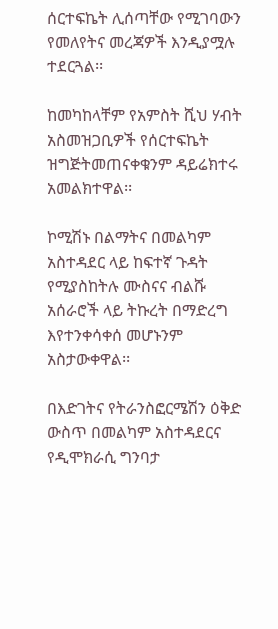ሰርተፍኬት ሊሰጣቸው የሚገባውን የመለየትና መረጃዎች እንዲያሟሉ ተደርጓል፡፡

ከመካከላቸም የአምስት ሺህ ሃብት አስመዝጋቢዎች የሰርተፍኬት ዝግጅትመጠናቀቁንም ዳይሬክተሩ አመልክተዋል፡፡

ኮሚሽኑ በልማትና በመልካም አስተዳደር ላይ ከፍተኛ ጉዳት የሚያስከትሉ ሙስናና ብልሹ አሰራሮች ላይ ትኩረት በማድረግ እየተንቀሳቀሰ መሆኑንም አስታውቀዋል፡፡

በእድገትና የትራንስፎርሜሽን ዕቅድ ውስጥ በመልካም አስተዳደርና የዲሞክራሲ ግንባታ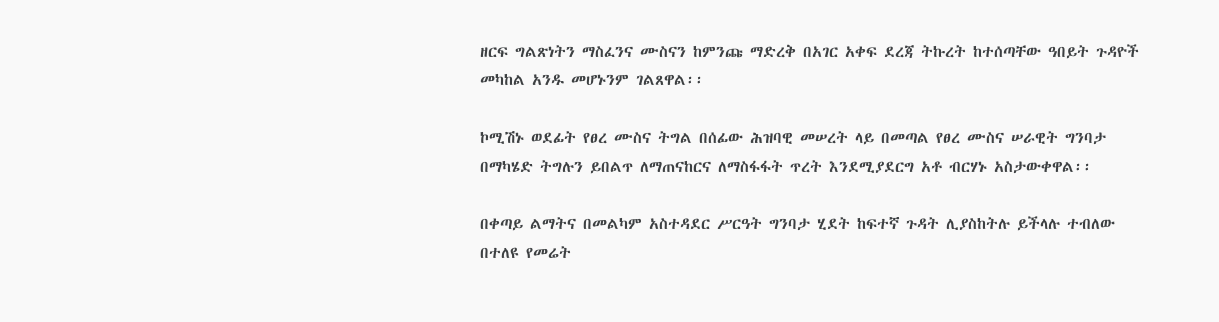ዘርፍ ግልጽነትን ማስፈንና ሙስናን ከምንጩ ማድረቅ በአገር አቀፍ ደረጃ ትኩረት ከተሰጣቸው ዓበይት ጉዳዮች መካከል አንዱ መሆኑንም ገልጸዋል፡፡

ኮሚሽኑ ወደፊት የፀረ ሙስና ትግል በሰፊው ሕዝባዊ መሠረት ላይ በመጣል የፀረ ሙስና ሠራዊት ግንባታ በማካሄድ ትግሉን ይበልጥ ለማጠናከርና ለማስፋፋት ጥረት እንደሚያደርግ አቶ ብርሃኑ አስታውቀዋል፡፡

በቀጣይ ልማትና በመልካም አስተዳደር ሥርዓት ግንባታ ሂደት ከፍተኛ ጉዳት ሊያስከትሉ ይችላሉ ተብለው በተለዩ የመሬት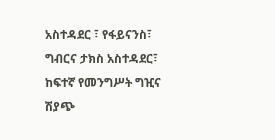አስተዳደር ፣ የፋይናንስ፣ ግብርና ታክስ አስተዳደር፣ ከፍተኛ የመንግሥት ግዢና ሽያጭ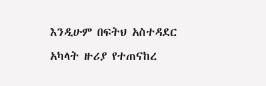እንዲሁም በፍትህ አስተዳደር አካላት ዙሪያ የተጠናከረ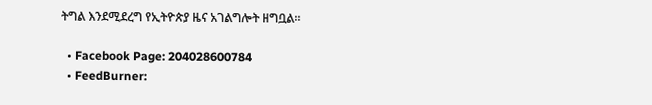ትግል እንደሚደረግ የኢትዮጵያ ዜና አገልግሎት ዘግቧል።

  • Facebook Page: 204028600784
  • FeedBurner: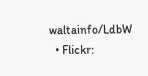waltainfo/LdbW
  • Flickr: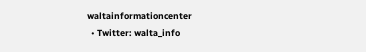waltainformationcenter
  • Twitter: walta_info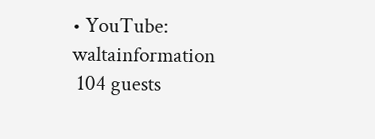• YouTube: waltainformation
 104 guests